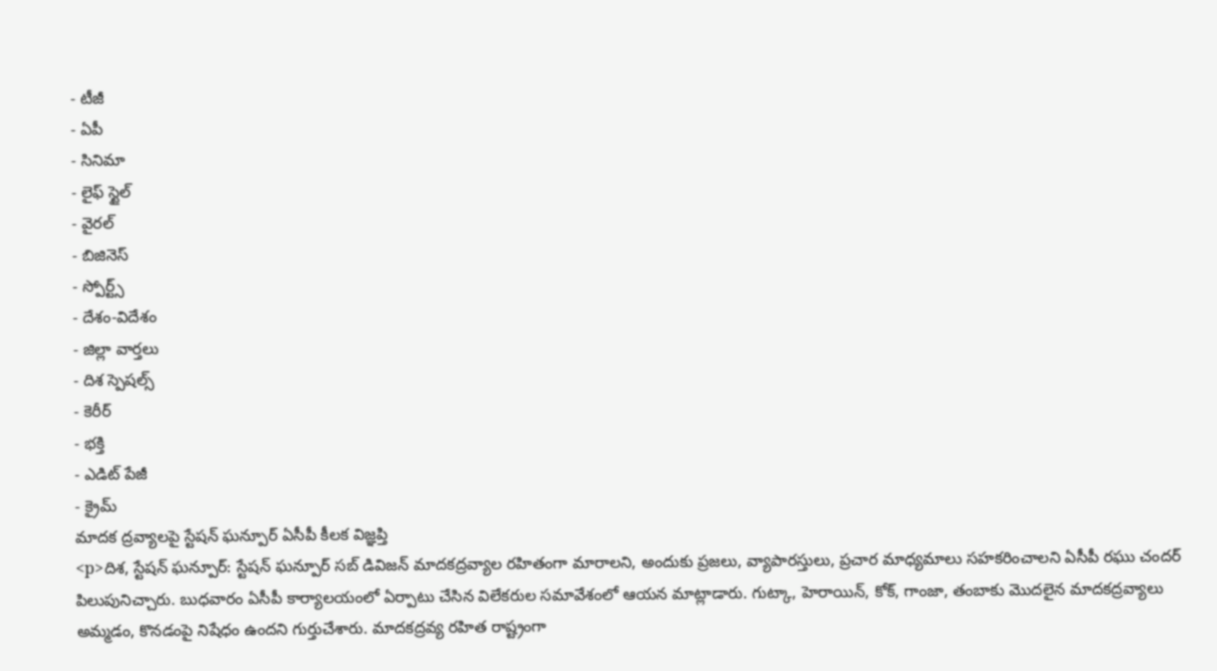- టీజీ
- ఏపీ
- సినిమా
- లైఫ్ స్టైల్
- వైరల్
- బిజినెస్
- స్పోర్ట్స్
- దేశం-విదేశం
- జిల్లా వార్తలు
- దిశ స్పెషల్స్
- కెరీర్
- భక్తి
- ఎడిట్ పేజీ
- క్రైమ్
మాదక ద్రవ్యాలపై స్టేషన్ ఘన్పూర్ ఏసీపీ కీలక విజ్ఞప్తి
<p>దిశ, స్టేషన్ ఘన్పూర్: స్టేషన్ ఘన్పూర్ సబ్ డివిజన్ మాదకద్రవ్యాల రహితంగా మారాలని, అందుకు ప్రజలు, వ్యాపారస్తులు, ప్రచార మాధ్యమాలు సహకరించాలని ఏసీపీ రఘు చందర్ పిలుపునిచ్చారు. బుధవారం ఏసీపీ కార్యాలయంలో ఏర్పాటు చేసిన విలేకరుల సమావేశంలో ఆయన మాట్లాడారు. గుట్కా, హెరాయిన్, కోక్, గాంజా, తంబాకు మొదలైన మాదకద్రవ్యాలు అమ్మడం, కొనడంపై నిషేధం ఉందని గుర్తుచేశారు. మాదకద్రవ్య రహిత రాష్ట్రంగా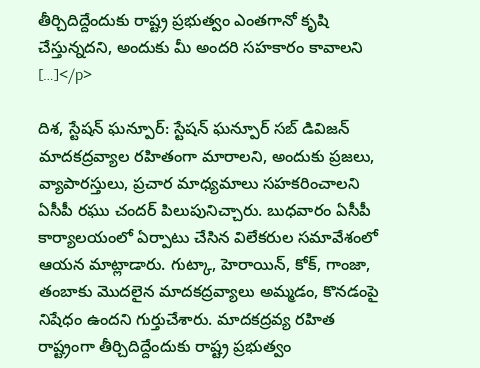తీర్చిదిద్దేందుకు రాష్ట్ర ప్రభుత్వం ఎంతగానో కృషి చేస్తున్నదని, అందుకు మీ అందరి సహకారం కావాలని […]</p>

దిశ, స్టేషన్ ఘన్పూర్: స్టేషన్ ఘన్పూర్ సబ్ డివిజన్ మాదకద్రవ్యాల రహితంగా మారాలని, అందుకు ప్రజలు, వ్యాపారస్తులు, ప్రచార మాధ్యమాలు సహకరించాలని ఏసీపీ రఘు చందర్ పిలుపునిచ్చారు. బుధవారం ఏసీపీ కార్యాలయంలో ఏర్పాటు చేసిన విలేకరుల సమావేశంలో ఆయన మాట్లాడారు. గుట్కా, హెరాయిన్, కోక్, గాంజా, తంబాకు మొదలైన మాదకద్రవ్యాలు అమ్మడం, కొనడంపై నిషేధం ఉందని గుర్తుచేశారు. మాదకద్రవ్య రహిత రాష్ట్రంగా తీర్చిదిద్దేందుకు రాష్ట్ర ప్రభుత్వం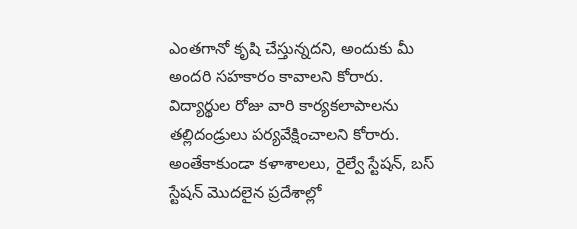ఎంతగానో కృషి చేస్తున్నదని, అందుకు మీ అందరి సహకారం కావాలని కోరారు.
విద్యార్థుల రోజు వారి కార్యకలాపాలను తల్లిదండ్రులు పర్యవేక్షించాలని కోరారు. అంతేకాకుండా కళాశాలలు, రైల్వే స్టేషన్, బస్ స్టేషన్ మొదలైన ప్రదేశాల్లో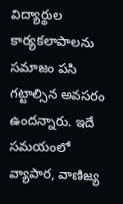విద్యార్థుల కార్యకలాపాలను సమాజం పసి గట్టాల్సిన అవసరం ఉందన్నారు. ఇదే సమయంలో వ్యాపార, వాణిజ్య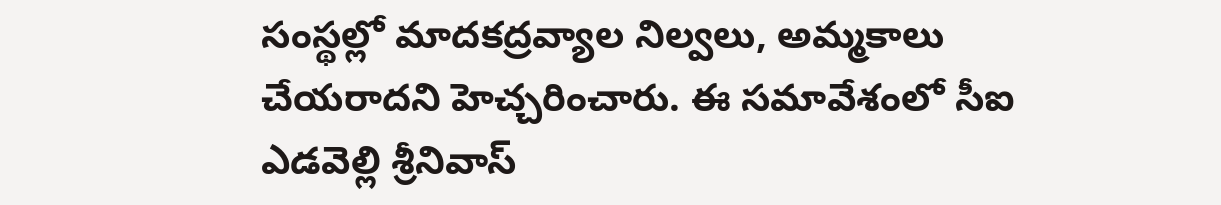సంస్థల్లో మాదకద్రవ్యాల నిల్వలు, అమ్మకాలు చేయరాదని హెచ్చరించారు. ఈ సమావేశంలో సీఐ ఎడవెల్లి శ్రీనివాస్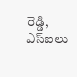రెడ్డి, ఎస్ఐలు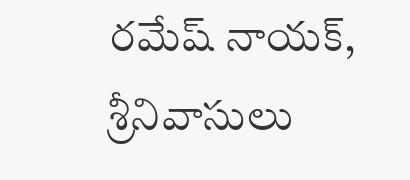రమేష్ నాయక్, శ్రీనివాసులు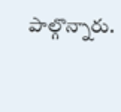పాల్గొన్నారు.